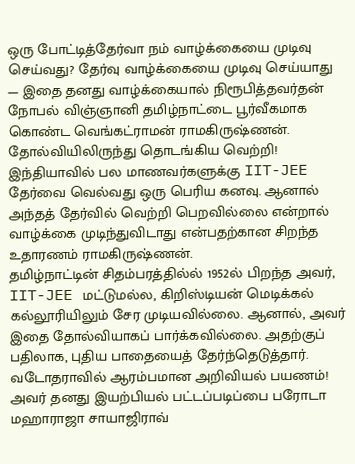ஒரு போட்டித்தேர்வா நம் வாழ்க்கையை முடிவு செய்வது? தேர்வு வாழ்க்கையை முடிவு செய்யாது — இதை தனது வாழ்க்கையால் நிரூபித்தவர்தன் நோபல் விஞ்ஞானி தமிழ்நாட்டை பூர்வீகமாக கொண்ட வெங்கட்ராமன் ராமகிருஷ்ணன்.
தோல்வியிலிருந்து தொடங்கிய வெற்றி!
இந்தியாவில் பல மாணவர்களுக்கு IIT-JEE தேர்வை வெல்வது ஒரு பெரிய கனவு. ஆனால் அந்தத் தேர்வில் வெற்றி பெறவில்லை என்றால் வாழ்க்கை முடிந்துவிடாது என்பதற்கான சிறந்த உதாரணம் ராமகிருஷ்ணன்.
தமிழ்நாட்டின் சிதம்பரத்தில்ல் 1952ல் பிறந்த அவர், IIT-JEE மட்டுமல்ல, கிறிஸ்டியன் மெடிக்கல் கல்லூரியிலும் சேர முடியவில்லை. ஆனால், அவர் இதை தோல்வியாகப் பார்க்கவில்லை. அதற்குப் பதிலாக, புதிய பாதையைத் தேர்ந்தெடுத்தார்.
வடோதராவில் ஆரம்பமான அறிவியல் பயணம்!
அவர் தனது இயற்பியல் பட்டப்படிப்பை பரோடா மஹாராஜா சாயாஜிராவ்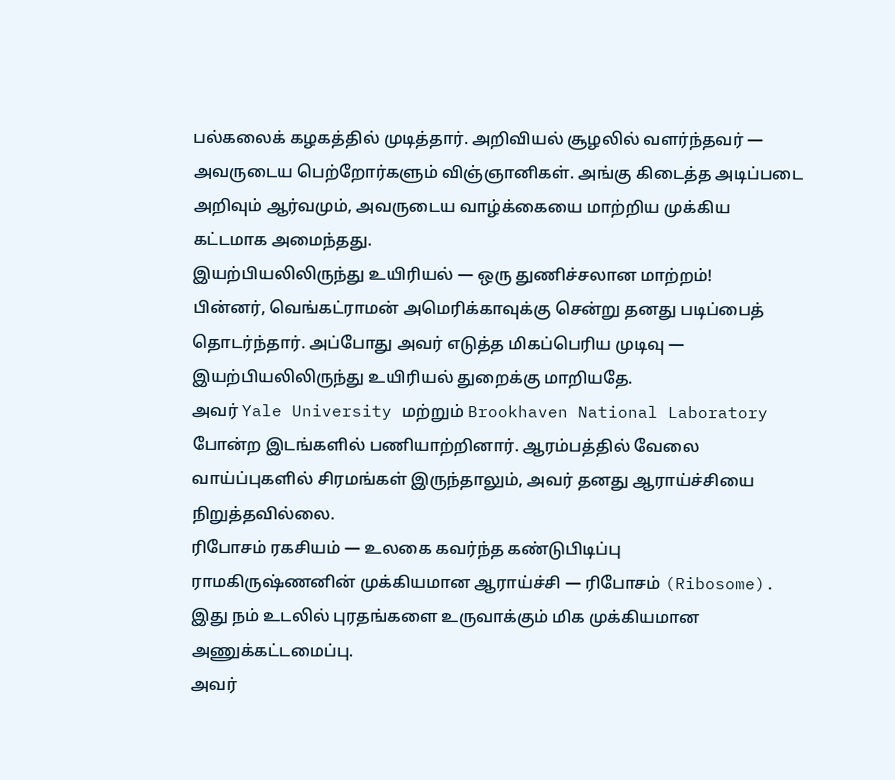பல்கலைக் கழகத்தில் முடித்தார். அறிவியல் சூழலில் வளர்ந்தவர் — அவருடைய பெற்றோர்களும் விஞ்ஞானிகள். அங்கு கிடைத்த அடிப்படை அறிவும் ஆர்வமும், அவருடைய வாழ்க்கையை மாற்றிய முக்கிய கட்டமாக அமைந்தது.
இயற்பியலிலிருந்து உயிரியல் — ஒரு துணிச்சலான மாற்றம்!
பின்னர், வெங்கட்ராமன் அமெரிக்காவுக்கு சென்று தனது படிப்பைத் தொடர்ந்தார். அப்போது அவர் எடுத்த மிகப்பெரிய முடிவு — இயற்பியலிலிருந்து உயிரியல் துறைக்கு மாறியதே.
அவர் Yale University மற்றும் Brookhaven National Laboratory போன்ற இடங்களில் பணியாற்றினார். ஆரம்பத்தில் வேலை வாய்ப்புகளில் சிரமங்கள் இருந்தாலும், அவர் தனது ஆராய்ச்சியை நிறுத்தவில்லை.
ரிபோசம் ரகசியம் — உலகை கவர்ந்த கண்டுபிடிப்பு
ராமகிருஷ்ணனின் முக்கியமான ஆராய்ச்சி — ரிபோசம் (Ribosome). இது நம் உடலில் புரதங்களை உருவாக்கும் மிக முக்கியமான அணுக்கட்டமைப்பு.
அவர்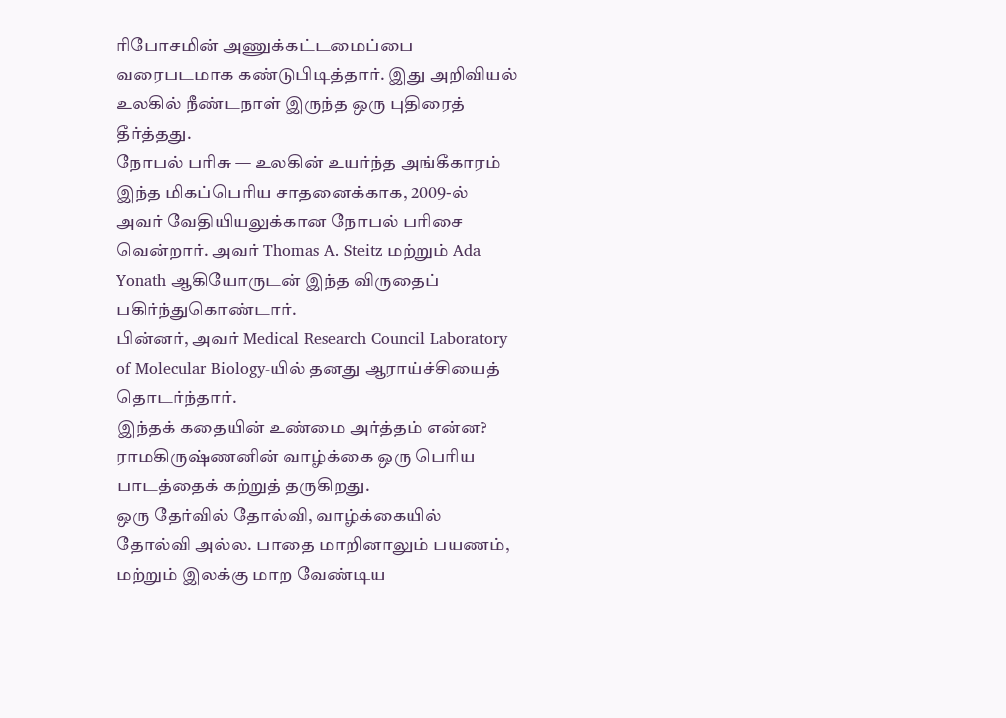ரிபோசமின் அணுக்கட்டமைப்பை வரைபடமாக கண்டுபிடித்தார். இது அறிவியல் உலகில் நீண்டநாள் இருந்த ஒரு புதிரைத் தீர்த்தது.
நோபல் பரிசு — உலகின் உயர்ந்த அங்கீகாரம்
இந்த மிகப்பெரிய சாதனைக்காக, 2009-ல் அவர் வேதியியலுக்கான நோபல் பரிசை வென்றார். அவர் Thomas A. Steitz மற்றும் Ada Yonath ஆகியோருடன் இந்த விருதைப் பகிர்ந்துகொண்டார்.
பின்னர், அவர் Medical Research Council Laboratory of Molecular Biology-யில் தனது ஆராய்ச்சியைத் தொடர்ந்தார்.
இந்தக் கதையின் உண்மை அர்த்தம் என்ன?
ராமகிருஷ்ணனின் வாழ்க்கை ஒரு பெரிய பாடத்தைக் கற்றுத் தருகிறது.
ஒரு தேர்வில் தோல்வி, வாழ்க்கையில் தோல்வி அல்ல. பாதை மாறினாலும் பயணம், மற்றும் இலக்கு மாற வேண்டிய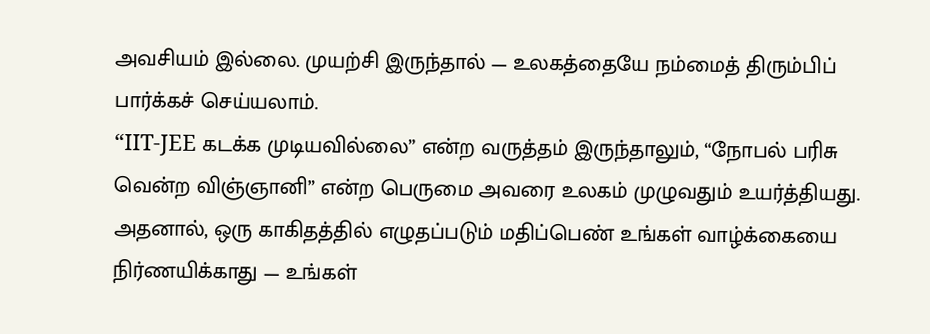அவசியம் இல்லை. முயற்சி இருந்தால் — உலகத்தையே நம்மைத் திரும்பிப் பார்க்கச் செய்யலாம்.
“IIT-JEE கடக்க முடியவில்லை” என்ற வருத்தம் இருந்தாலும், “நோபல் பரிசு வென்ற விஞ்ஞானி” என்ற பெருமை அவரை உலகம் முழுவதும் உயர்த்தியது.
அதனால், ஒரு காகிதத்தில் எழுதப்படும் மதிப்பெண் உங்கள் வாழ்க்கையை நிர்ணயிக்காது — உங்கள்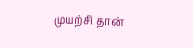முயற்சி தான்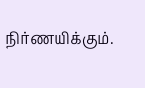நிர்ணயிக்கும்.